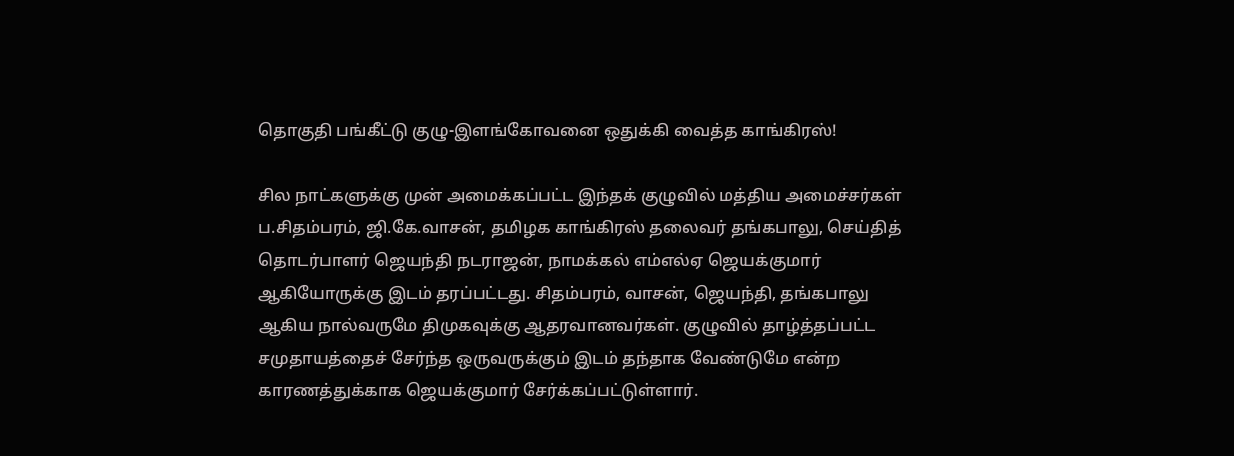தொகுதி பங்கீட்டு குழு-இளங்கோவனை ஒதுக்கி வைத்த காங்கிரஸ்!

சில நாட்களுக்கு முன் அமைக்கப்பட்ட இந்தக் குழுவில் மத்திய அமைச்சர்கள் ப.சிதம்பரம், ஜி.கே.வாசன், தமிழக காங்கிரஸ் தலைவர் தங்கபாலு, செய்தித் தொடர்பாளர் ஜெயந்தி நடராஜன், நாமக்கல் எம்எல்ஏ ஜெயக்குமார் ஆகியோருக்கு இடம் தரப்பட்டது. சிதம்பரம், வாசன், ஜெயந்தி, தங்கபாலு ஆகிய நால்வருமே திமுகவுக்கு ஆதரவானவர்கள். குழுவில் தாழ்த்தப்பட்ட சமுதாயத்தைச் சேர்ந்த ஒருவருக்கும் இடம் தந்தாக வேண்டுமே என்ற காரணத்துக்காக ஜெயக்குமார் சேர்க்கப்பட்டுள்ளார்.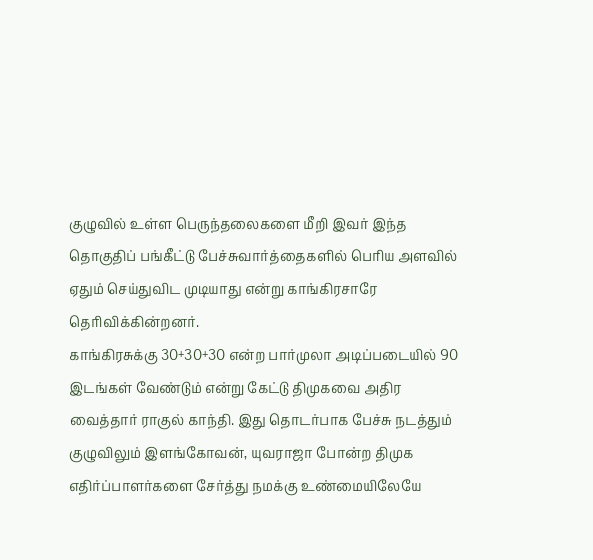குழுவில் உள்ள பெருந்தலைகளை மீறி இவர் இந்த தொகுதிப் பங்கீட்டு பேச்சுவார்த்தைகளில் பெரிய அளவில் ஏதும் செய்துவிட முடியாது என்று காங்கிரசாரே தெரிவிக்கின்றனர்.
காங்கிரசுக்கு 30+30+30 என்ற பார்முலா அடிப்படையில் 90 இடங்கள் வேண்டும் என்று கேட்டு திமுகவை அதிர வைத்தார் ராகுல் காந்தி. இது தொடர்பாக பேச்சு நடத்தும் குழுவிலும் இளங்கோவன், யுவராஜா போன்ற திமுக எதிர்ப்பாளர்களை சேர்த்து நமக்கு உண்மையிலேயே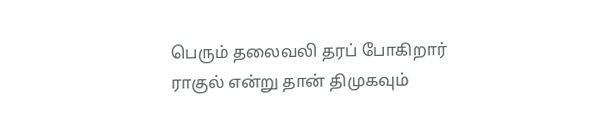பெரும் தலைவலி தரப் போகிறார் ராகுல் என்று தான் திமுகவும்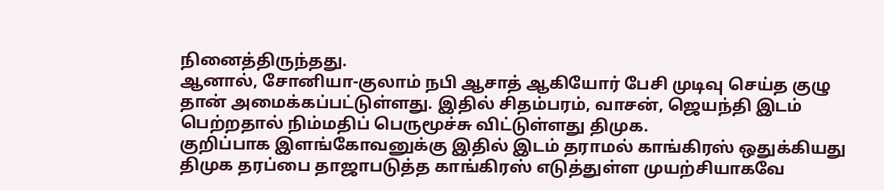நினைத்திருந்தது.
ஆனால், சோனியா-குலாம் நபி ஆசாத் ஆகியோர் பேசி முடிவு செய்த குழு தான் அமைக்கப்பட்டுள்ளது. இதில் சிதம்பரம், வாசன், ஜெயந்தி இடம் பெற்றதால் நிம்மதிப் பெருமூச்சு விட்டுள்ளது திமுக.
குறிப்பாக இளங்கோவனுக்கு இதில் இடம் தராமல் காங்கிரஸ் ஒதுக்கியது திமுக தரப்பை தாஜாபடுத்த காங்கிரஸ் எடுத்துள்ள முயற்சியாகவே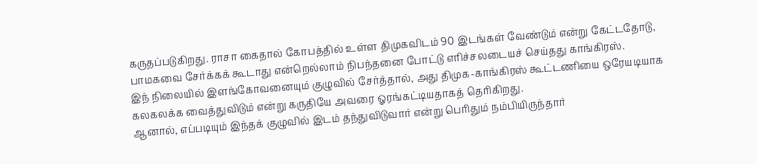கருதப்படுகிறது. ராசா கைதால் கோபத்தில் உள்ள திமுகவிடம் 90 இடங்கள் வேண்டும் என்று கேட்டதோடு, பாமகவை சேர்க்கக் கூடாது என்றெல்லாம் நிபந்தனை போட்டு எரிச்சலடையச் செய்தது காங்கிரஸ்.
இந் நிலையில் இளங்கோவனையும் குழுவில் சேர்த்தால், அது திமுக-காங்கிரஸ் கூட்டணியை ஒரேயடியாக கலகலக்க வைத்துவிடும் என்று கருதியே அவரை ஓரங்கட்டியதாகத் தெரிகிறது.
ஆனால், எப்படியும் இந்தக் குழுவில் இடம் தந்துவிடுவார் என்று பெரிதும் நம்பியிருந்தார்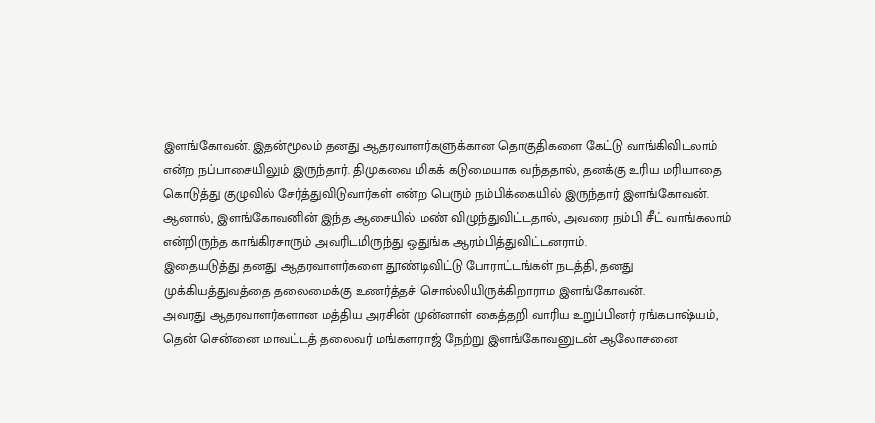இளங்கோவன். இதன்மூலம் தனது ஆதரவாளர்களுக்கான தொகுதிகளை கேட்டு வாங்கிவிடலாம் என்ற நப்பாசையிலும் இருந்தார். திமுகவை மிகக் கடுமையாக வந்ததால், தனக்கு உரிய மரியாதை கொடுத்து குழுவில் சேர்த்துவிடுவார்கள் என்ற பெரும் நம்பிக்கையில் இருந்தார் இளங்கோவன்.
ஆனால், இளங்கோவனின் இந்த ஆசையில் மண் விழுந்துவிட்டதால், அவரை நம்பி சீட் வாங்கலாம் என்றிருந்த காங்கிரசாரும் அவரிடமிருந்து ஒதுங்க ஆரம்பித்துவிட்டனராம்.
இதையடுத்து தனது ஆதரவாளர்களை தூண்டிவிட்டு போராட்டங்கள் நடத்தி, தனது முக்கியத்துவத்தை தலைமைக்கு உணர்த்தச் சொல்லியிருக்கிறாராம இளங்கோவன்.
அவரது ஆதரவாளர்களான மத்திய அரசின் முன்னாள் கைத்தறி வாரிய உறுப்பினர் ரங்கபாஷ்யம், தென் சென்னை மாவட்டத் தலைவர் மங்களராஜ் நேற்று இளங்கோவனுடன் ஆலோசனை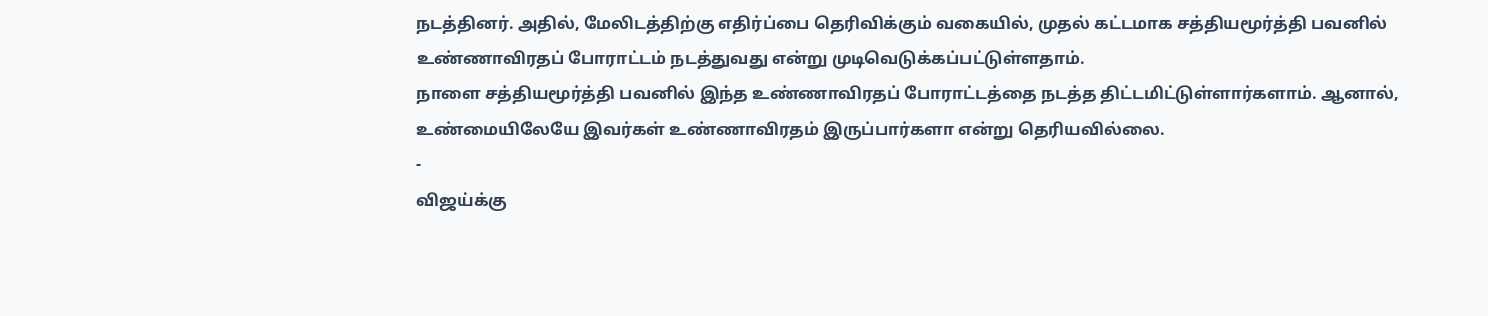நடத்தினர். அதில், மேலிடத்திற்கு எதிர்ப்பை தெரிவிக்கும் வகையில், முதல் கட்டமாக சத்தியமூர்த்தி பவனில் உண்ணாவிரதப் போராட்டம் நடத்துவது என்று முடிவெடுக்கப்பட்டுள்ளதாம்.
நாளை சத்தியமூர்த்தி பவனில் இந்த உண்ணாவிரதப் போராட்டத்தை நடத்த திட்டமிட்டுள்ளார்களாம். ஆனால், உண்மையிலேயே இவர்கள் உண்ணாவிரதம் இருப்பார்களா என்று தெரியவில்லை.
-
விஜய்க்கு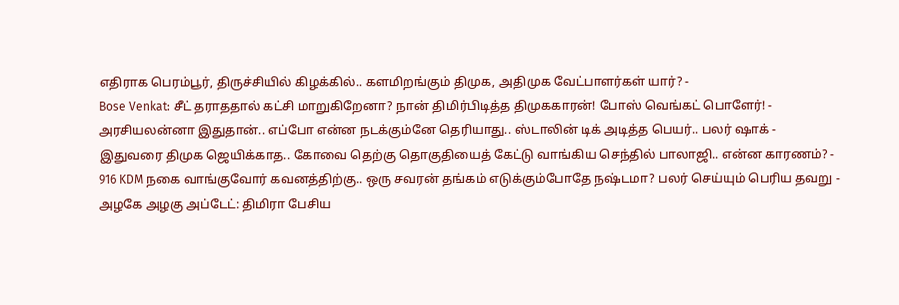எதிராக பெரம்பூர், திருச்சியில் கிழக்கில்.. களமிறங்கும் திமுக, அதிமுக வேட்பாளர்கள் யார்? -
Bose Venkat: சீட் தராததால் கட்சி மாறுகிறேனா? நான் திமிர்பிடித்த திமுககாரன்! போஸ் வெங்கட் பொளேர்! -
அரசியலன்னா இதுதான்.. எப்போ என்ன நடக்கும்னே தெரியாது.. ஸ்டாலின் டிக் அடித்த பெயர்.. பலர் ஷாக் -
இதுவரை திமுக ஜெயிக்காத.. கோவை தெற்கு தொகுதியைத் கேட்டு வாங்கிய செந்தில் பாலாஜி.. என்ன காரணம்? -
916 KDM நகை வாங்குவோர் கவனத்திற்கு.. ஒரு சவரன் தங்கம் எடுக்கும்போதே நஷ்டமா? பலர் செய்யும் பெரிய தவறு -
அழகே அழகு அப்டேட்: திமிரா பேசிய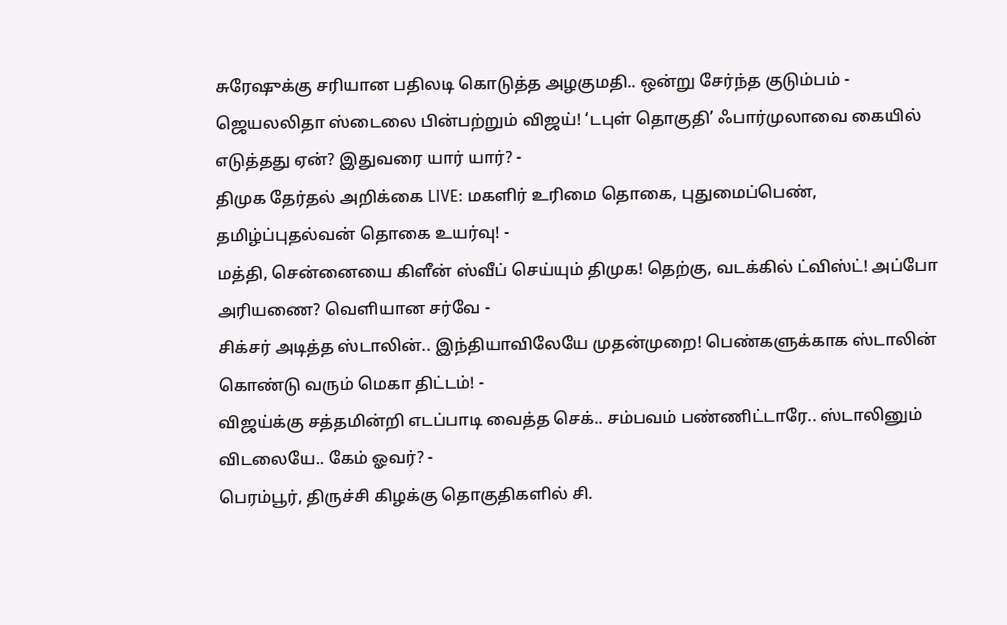சுரேஷுக்கு சரியான பதிலடி கொடுத்த அழகுமதி.. ஒன்று சேர்ந்த குடும்பம் -
ஜெயலலிதா ஸ்டைலை பின்பற்றும் விஜய்! ‘டபுள் தொகுதி’ ஃபார்முலாவை கையில் எடுத்தது ஏன்? இதுவரை யார் யார்? -
திமுக தேர்தல் அறிக்கை LIVE: மகளிர் உரிமை தொகை, புதுமைப்பெண், தமிழ்ப்புதல்வன் தொகை உயர்வு! -
மத்தி, சென்னையை கிளீன் ஸ்வீப் செய்யும் திமுக! தெற்கு, வடக்கில் ட்விஸ்ட்! அப்போ அரியணை? வெளியான சர்வே -
சிக்சர் அடித்த ஸ்டாலின்.. இந்தியாவிலேயே முதன்முறை! பெண்களுக்காக ஸ்டாலின் கொண்டு வரும் மெகா திட்டம்! -
விஜய்க்கு சத்தமின்றி எடப்பாடி வைத்த செக்.. சம்பவம் பண்ணிட்டாரே.. ஸ்டாலினும் விடலையே.. கேம் ஓவர்? -
பெரம்பூர், திருச்சி கிழக்கு தொகுதிகளில் சி.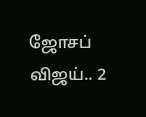ஜோசப் விஜய்.. 2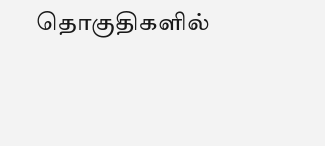தொகுதிகளில்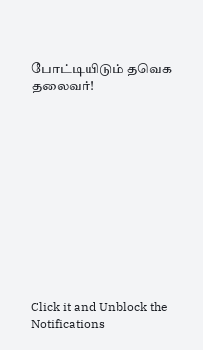போட்டியிடும் தவெக தலைவர்!












Click it and Unblock the Notifications